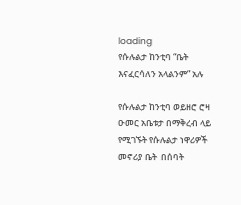loading
የሱሉልታ ከንቲባ “ቤት እናፈርሳለን አላልንም” አሉ

የሱሉልታ ከንቲባ ወይዘሮ ሮዛ ዑመር አቤቱታ በማቅረብ ላይ የሚገኙት የሱሉልታ ነዋሪዎች መኖሪያ ቤት  በሰባት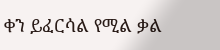ቀን ይፈርሳል የሚል ቃል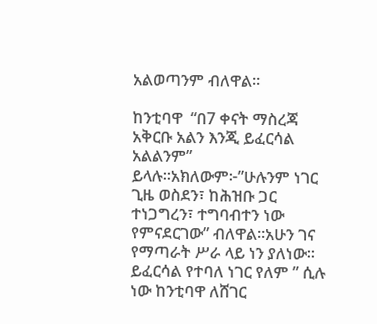አልወጣንም ብለዋል።

ከንቲባዋ  “በ7 ቀናት ማስረጃ አቅርቡ አልን እንጂ ይፈርሳል አልልንም” ይላሉ።አክለውም፦”ሁሉንም ነገር ጊዜ ወስደን፣ ከሕዝቡ ጋር ተነጋግረን፣ ተግባብተን ነው የምናደርገው” ብለዋል።አሁን ገና የማጣራት ሥራ ላይ ነን ያለነው። ይፈርሳል የተባለ ነገር የለም ” ሲሉ ነው ከንቲባዋ ለሸገር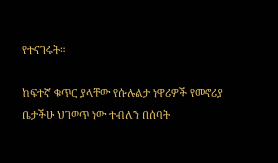የተናገሩት።

ከፍተኛ ቁጥር ያላቸው የሱሉልታ ነዋሪዎች የመኖሪያ ቤታችሁ ህገወጥ ነው ተብለን በሰባት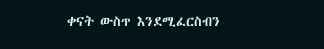ቀናት ውስጥ እንደሚፈርስብን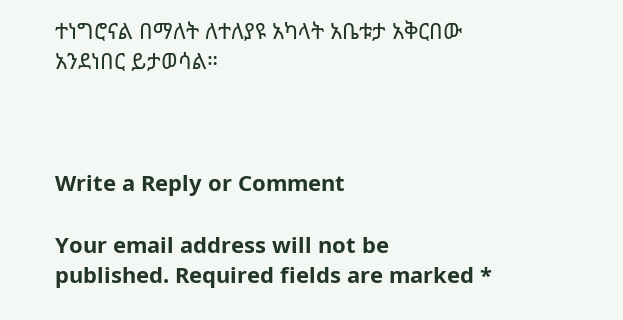ተነግሮናል በማለት ለተለያዩ አካላት አቤቱታ አቅርበው አንደነበር ይታወሳል።



Write a Reply or Comment

Your email address will not be published. Required fields are marked *